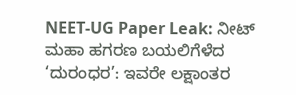NEET-UG Paper Leak: ನೀಟ್ ಮಹಾ ಹಗರಣ ಬಯಲಿಗೆಳೆದ ‘ದುರಂಧರ’: ಇವರೇ ಲಕ್ಷಾಂತರ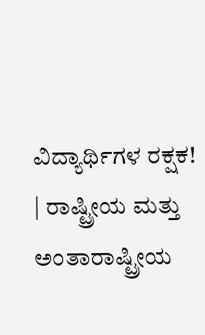ವಿದ್ಯಾರ್ಥಿಗಳ ರಕ್ಷಕ! | ರಾಷ್ಟ್ರೀಯ ಮತ್ತು ಅಂತಾರಾಷ್ಟ್ರೀಯ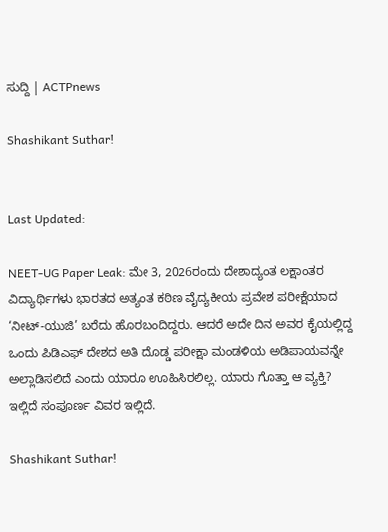ಸುದ್ದಿ | ACTPnews

Shashikant Suthar!


Last Updated:

NEET-UG Paper Leak: ಮೇ 3, 2026ರಂದು ದೇಶಾದ್ಯಂತ ಲಕ್ಷಾಂತರ ವಿದ್ಯಾರ್ಥಿಗಳು ಭಾರತದ ಅತ್ಯಂತ ಕಠಿಣ ವೈದ್ಯಕೀಯ ಪ್ರವೇಶ ಪರೀಕ್ಷೆಯಾದ ‘ನೀಟ್-ಯುಜಿ’ ಬರೆದು ಹೊರಬಂದಿದ್ದರು. ಆದರೆ ಅದೇ ದಿನ ಅವರ ಕೈಯಲ್ಲಿದ್ದ ಒಂದು ಪಿಡಿಎಫ್ ದೇಶದ ಅತಿ ದೊಡ್ಡ ಪರೀಕ್ಷಾ ಮಂಡಳಿಯ ಅಡಿಪಾಯವನ್ನೇ ಅಲ್ಲಾಡಿಸಲಿದೆ ಎಂದು ಯಾರೂ ಊಹಿಸಿರಲಿಲ್ಲ. ಯಾರು ಗೊತ್ತಾ ಆ ವ್ಯಕ್ತಿ? ಇಲ್ಲಿದೆ ಸಂಪೂರ್ಣ ವಿವರ ಇಲ್ಲಿದೆ.

Shashikant Suthar!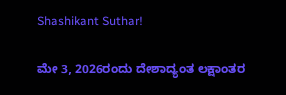Shashikant Suthar!

ಮೇ 3, 2026ರಂದು ದೇಶಾದ್ಯಂತ ಲಕ್ಷಾಂತರ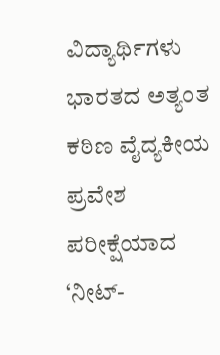ವಿದ್ಯಾರ್ಥಿಗಳು ಭಾರತದ ಅತ್ಯಂತ ಕಠಿಣ ವೈದ್ಯಕೀಯ ಪ್ರವೇಶ ಪರೀಕ್ಷೆಯಾದ ‘ನೀಟ್-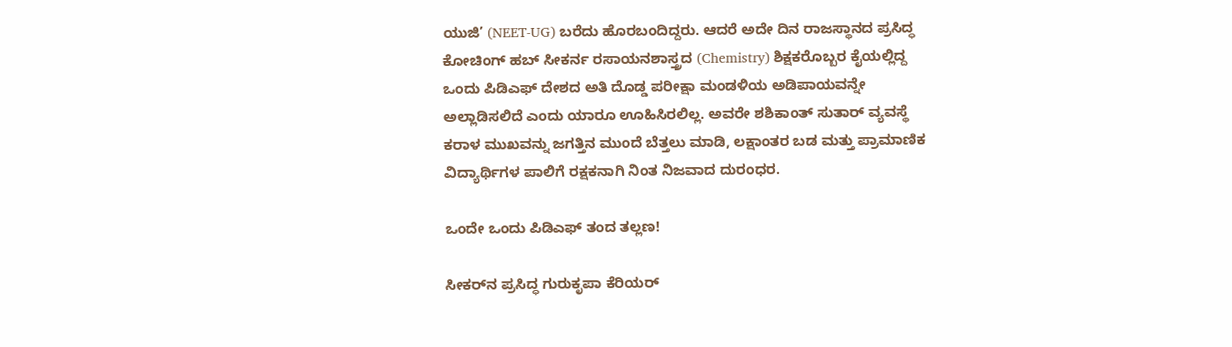ಯುಜಿ’ (NEET-UG) ಬರೆದು ಹೊರಬಂದಿದ್ದರು. ಆದರೆ ಅದೇ ದಿನ ರಾಜಸ್ಥಾನದ ಪ್ರಸಿದ್ಧ ಕೋಚಿಂಗ್ ಹಬ್ ಸೀಕರ್ನ ರಸಾಯನಶಾಸ್ತ್ರದ (Chemistry) ಶಿಕ್ಷಕರೊಬ್ಬರ ಕೈಯಲ್ಲಿದ್ದ ಒಂದು ಪಿಡಿಎಫ್ ದೇಶದ ಅತಿ ದೊಡ್ಡ ಪರೀಕ್ಷಾ ಮಂಡಳಿಯ ಅಡಿಪಾಯವನ್ನೇ ಅಲ್ಲಾಡಿಸಲಿದೆ ಎಂದು ಯಾರೂ ಊಹಿಸಿರಲಿಲ್ಲ. ಅವರೇ ಶಶಿಕಾಂತ್ ಸುತಾರ್ ವ್ಯವಸ್ಥೆ ಕರಾಳ ಮುಖವನ್ನು ಜಗತ್ತಿನ ಮುಂದೆ ಬೆತ್ತಲು ಮಾಡಿ, ಲಕ್ಷಾಂತರ ಬಡ ಮತ್ತು ಪ್ರಾಮಾಣಿಕ ವಿದ್ಯಾರ್ಥಿಗಳ ಪಾಲಿಗೆ ರಕ್ಷಕನಾಗಿ ನಿಂತ ನಿಜವಾದ ದುರಂಧರ.

ಒಂದೇ ಒಂದು ಪಿಡಿಎಫ್ ತಂದ ತಲ್ಲಣ!

ಸೀಕರ್‌ನ ಪ್ರಸಿದ್ಧ ಗುರುಕೃಪಾ ಕೆರಿಯರ್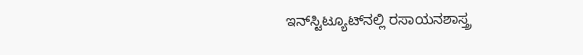ಇನ್‌ಸ್ಟಿಟ್ಯೂಟ್‌ನಲ್ಲಿ ರಸಾಯನಶಾಸ್ತ್ರ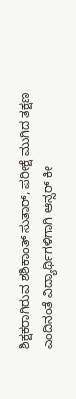ಶಿಕ್ಷಕರಾಗಿರುವ ಶಶಿಕಾಂತ್ ಸುತಾರ್, ಪರೀಕ್ಷೆ ಮುಗಿದ ತಕ್ಷಣ ಎಂದಿನಂತೆ ವಿದ್ಯಾರ್ಥಿಗಳಿಗಾಗಿ ಆನ್ಸರ್ ಕೀ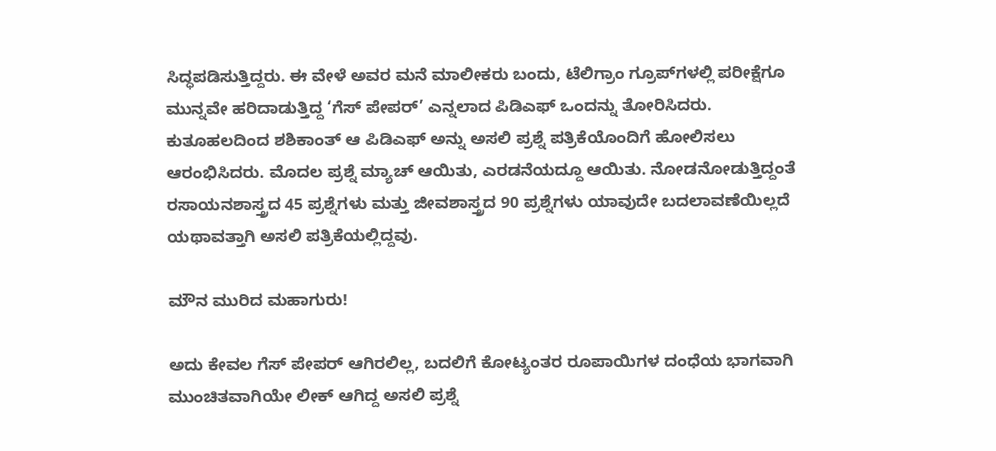ಸಿದ್ಧಪಡಿಸುತ್ತಿದ್ದರು. ಈ ವೇಳೆ ಅವರ ಮನೆ ಮಾಲೀಕರು ಬಂದು, ಟೆಲಿಗ್ರಾಂ ಗ್ರೂಪ್‌ಗಳಲ್ಲಿ ಪರೀಕ್ಷೆಗೂ ಮುನ್ನವೇ ಹರಿದಾಡುತ್ತಿದ್ದ ‘ಗೆಸ್ ಪೇಪರ್’ ಎನ್ನಲಾದ ಪಿಡಿಎಫ್ ಒಂದನ್ನು ತೋರಿಸಿದರು. ಕುತೂಹಲದಿಂದ ಶಶಿಕಾಂತ್ ಆ ಪಿಡಿಎಫ್ ಅನ್ನು ಅಸಲಿ ಪ್ರಶ್ನೆ ಪತ್ರಿಕೆಯೊಂದಿಗೆ ಹೋಲಿಸಲು ಆರಂಭಿಸಿದರು. ಮೊದಲ ಪ್ರಶ್ನೆ ಮ್ಯಾಚ್ ಆಯಿತು, ಎರಡನೆಯದ್ದೂ ಆಯಿತು. ನೋಡನೋಡುತ್ತಿದ್ದಂತೆ ರಸಾಯನಶಾಸ್ತ್ರದ 45 ಪ್ರಶ್ನೆಗಳು ಮತ್ತು ಜೀವಶಾಸ್ತ್ರದ 90 ಪ್ರಶ್ನೆಗಳು ಯಾವುದೇ ಬದಲಾವಣೆಯಿಲ್ಲದೆ ಯಥಾವತ್ತಾಗಿ ಅಸಲಿ ಪತ್ರಿಕೆಯಲ್ಲಿದ್ದವು.

ಮೌನ ಮುರಿದ ಮಹಾಗುರು!

ಅದು ಕೇವಲ ಗೆಸ್ ಪೇಪರ್ ಆಗಿರಲಿಲ್ಲ, ಬದಲಿಗೆ ಕೋಟ್ಯಂತರ ರೂಪಾಯಿಗಳ ದಂಧೆಯ ಭಾಗವಾಗಿ ಮುಂಚಿತವಾಗಿಯೇ ಲೀಕ್ ಆಗಿದ್ದ ಅಸಲಿ ಪ್ರಶ್ನೆ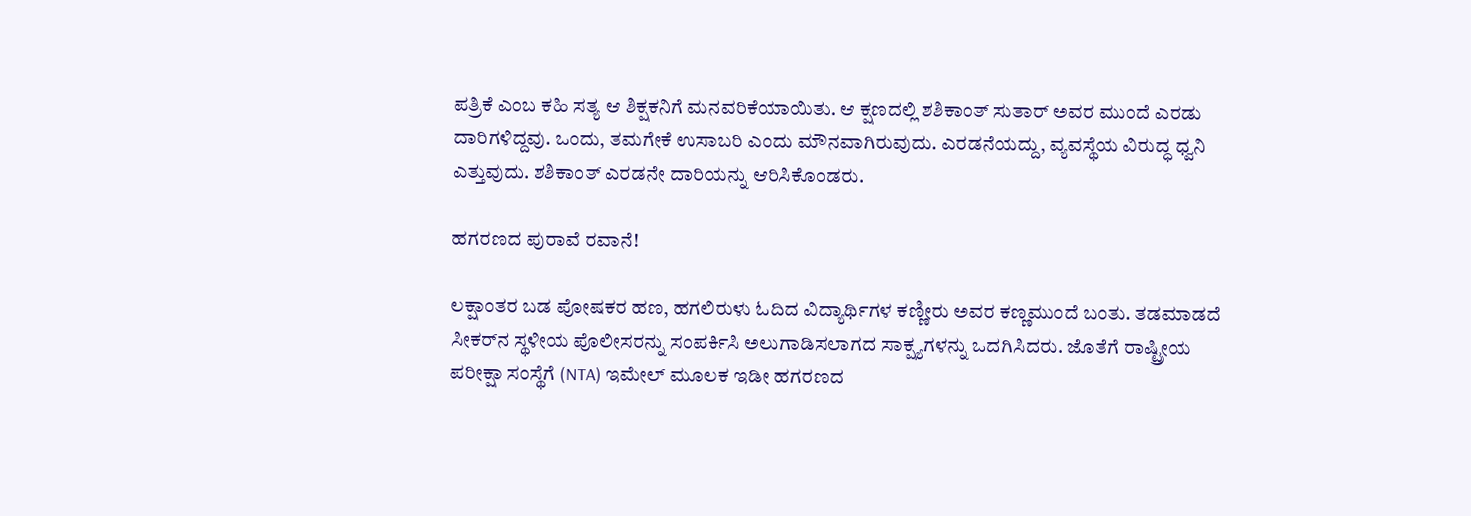ಪತ್ರಿಕೆ ಎಂಬ ಕಹಿ ಸತ್ಯ ಆ ಶಿಕ್ಷಕನಿಗೆ ಮನವರಿಕೆಯಾಯಿತು. ಆ ಕ್ಷಣದಲ್ಲಿ ಶಶಿಕಾಂತ್ ಸುತಾರ್ ಅವರ ಮುಂದೆ ಎರಡು ದಾರಿಗಳಿದ್ದವು. ಒಂದು, ತಮಗೇಕೆ ಉಸಾಬರಿ ಎಂದು ಮೌನವಾಗಿರುವುದು. ಎರಡನೆಯದ್ದು, ವ್ಯವಸ್ಥೆಯ ವಿರುದ್ಧ ಧ್ವನಿ ಎತ್ತುವುದು. ಶಶಿಕಾಂತ್ ಎರಡನೇ ದಾರಿಯನ್ನು ಆರಿಸಿಕೊಂಡರು.

ಹಗರಣದ ಪುರಾವೆ ರವಾನೆ!

ಲಕ್ಷಾಂತರ ಬಡ ಪೋಷಕರ ಹಣ, ಹಗಲಿರುಳು ಓದಿದ ವಿದ್ಯಾರ್ಥಿಗಳ ಕಣ್ಣೀರು ಅವರ ಕಣ್ಣಮುಂದೆ ಬಂತು. ತಡಮಾಡದೆ ಸೀಕರ್‌ನ ಸ್ಥಳೀಯ ಪೊಲೀಸರನ್ನು ಸಂಪರ್ಕಿಸಿ ಅಲುಗಾಡಿಸಲಾಗದ ಸಾಕ್ಷ್ಯಗಳನ್ನು ಒದಗಿಸಿದರು. ಜೊತೆಗೆ ರಾಷ್ಟ್ರೀಯ ಪರೀಕ್ಷಾ ಸಂಸ್ಥೆಗೆ (NTA) ಇಮೇಲ್ ಮೂಲಕ ಇಡೀ ಹಗರಣದ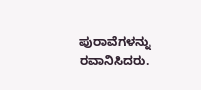ಪುರಾವೆಗಳನ್ನು ರವಾನಿಸಿದರು.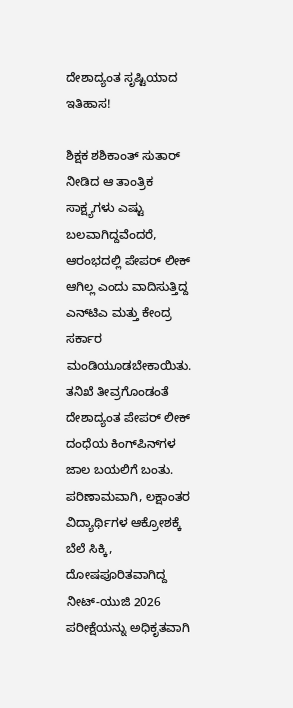ದೇಶಾದ್ಯಂತ ಸೃಷ್ಟಿಯಾದ ಇತಿಹಾಸ!

ಶಿಕ್ಷಕ ಶಶಿಕಾಂತ್ ಸುತಾರ್ ನೀಡಿದ ಆ ತಾಂತ್ರಿಕ ಸಾಕ್ಷ್ಯಗಳು ಎಷ್ಟು ಬಲವಾಗಿದ್ದವೆಂದರೆ, ಆರಂಭದಲ್ಲಿ ಪೇಪರ್ ಲೀಕ್ ಆಗಿಲ್ಲ ಎಂದು ವಾದಿಸುತ್ತಿದ್ದ ಎನ್‌ಟಿಎ ಮತ್ತು ಕೇಂದ್ರ ಸರ್ಕಾರ ಮಂಡಿಯೂಡಬೇಕಾಯಿತು. ತನಿಖೆ ತೀವ್ರಗೊಂಡಂತೆ ದೇಶಾದ್ಯಂತ ಪೇಪರ್ ಲೀಕ್ ದಂಧೆಯ ಕಿಂಗ್‌ಪಿನ್‌ಗಳ ಜಾಲ ಬಯಲಿಗೆ ಬಂತು. ಪರಿಣಾಮವಾಗಿ, ಲಕ್ಷಾಂತರ ವಿದ್ಯಾರ್ಥಿಗಳ ಆಕ್ರೋಶಕ್ಕೆ ಬೆಲೆ ಸಿಕ್ಕಿ, ದೋಷಪೂರಿತವಾಗಿದ್ದ ನೀಟ್-ಯುಜಿ 2026 ಪರೀಕ್ಷೆಯನ್ನು ಅಧಿಕೃತವಾಗಿ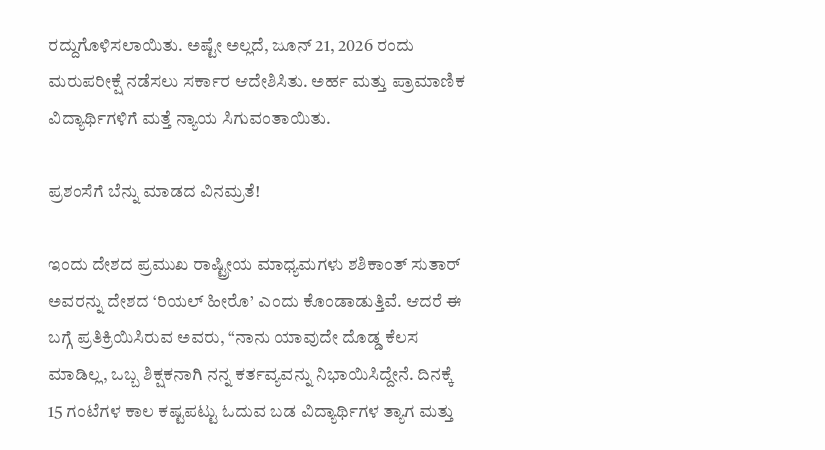ರದ್ದುಗೊಳಿಸಲಾಯಿತು. ಅಷ್ಟೇ ಅಲ್ಲದೆ, ಜೂನ್ 21, 2026 ರಂದು ಮರುಪರೀಕ್ಷೆ ನಡೆಸಲು ಸರ್ಕಾರ ಆದೇಶಿಸಿತು. ಅರ್ಹ ಮತ್ತು ಪ್ರಾಮಾಣಿಕ ವಿದ್ಯಾರ್ಥಿಗಳಿಗೆ ಮತ್ತೆ ನ್ಯಾಯ ಸಿಗುವಂತಾಯಿತು.

ಪ್ರಶಂಸೆಗೆ ಬೆನ್ನು ಮಾಡದ ವಿನಮ್ರತೆ!

ಇಂದು ದೇಶದ ಪ್ರಮುಖ ರಾಷ್ಟ್ರೀಯ ಮಾಧ್ಯಮಗಳು ಶಶಿಕಾಂತ್ ಸುತಾರ್ ಅವರನ್ನು ದೇಶದ ‘ರಿಯಲ್ ಹೀರೊ’ ಎಂದು ಕೊಂಡಾಡುತ್ತಿವೆ. ಆದರೆ ಈ ಬಗ್ಗೆ ಪ್ರತಿಕ್ರಿಯಿಸಿರುವ ಅವರು, “ನಾನು ಯಾವುದೇ ದೊಡ್ಡ ಕೆಲಸ ಮಾಡಿಲ್ಲ, ಒಬ್ಬ ಶಿಕ್ಷಕನಾಗಿ ನನ್ನ ಕರ್ತವ್ಯವನ್ನು ನಿಭಾಯಿಸಿದ್ದೇನೆ. ದಿನಕ್ಕೆ 15 ಗಂಟೆಗಳ ಕಾಲ ಕಷ್ಟಪಟ್ಟು ಓದುವ ಬಡ ವಿದ್ಯಾರ್ಥಿಗಳ ತ್ಯಾಗ ಮತ್ತು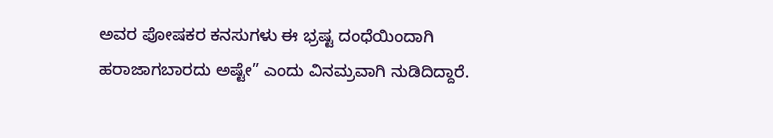ಅವರ ಪೋಷಕರ ಕನಸುಗಳು ಈ ಭ್ರಷ್ಟ ದಂಧೆಯಿಂದಾಗಿ ಹರಾಜಾಗಬಾರದು ಅಷ್ಟೇ” ಎಂದು ವಿನಮ್ರವಾಗಿ ನುಡಿದಿದ್ದಾರೆ.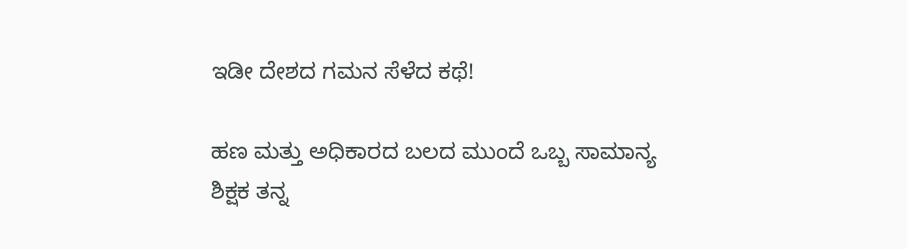ಇಡೀ ದೇಶದ ಗಮನ ಸೆಳೆದ ಕಥೆ!

ಹಣ ಮತ್ತು ಅಧಿಕಾರದ ಬಲದ ಮುಂದೆ ಒಬ್ಬ ಸಾಮಾನ್ಯ ಶಿಕ್ಷಕ ತನ್ನ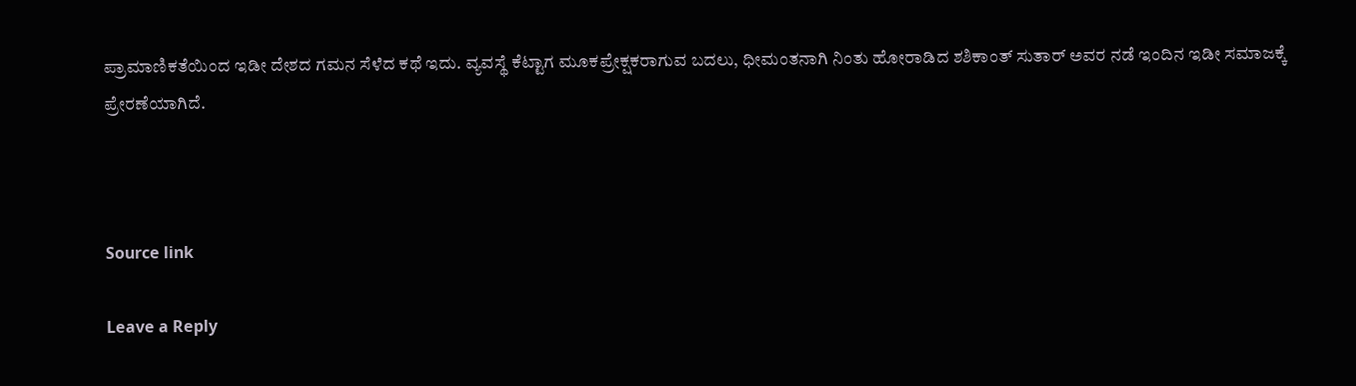ಪ್ರಾಮಾಣಿಕತೆಯಿಂದ ಇಡೀ ದೇಶದ ಗಮನ ಸೆಳೆದ ಕಥೆ ಇದು. ವ್ಯವಸ್ಥೆ ಕೆಟ್ಟಾಗ ಮೂಕಪ್ರೇಕ್ಷಕರಾಗುವ ಬದಲು, ಧೀಮಂತನಾಗಿ ನಿಂತು ಹೋರಾಡಿದ ಶಶಿಕಾಂತ್ ಸುತಾರ್ ಅವರ ನಡೆ ಇಂದಿನ ಇಡೀ ಸಮಾಜಕ್ಕೆ ಪ್ರೇರಣೆಯಾಗಿದೆ.



Source link

Leave a Reply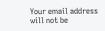Your email address will not be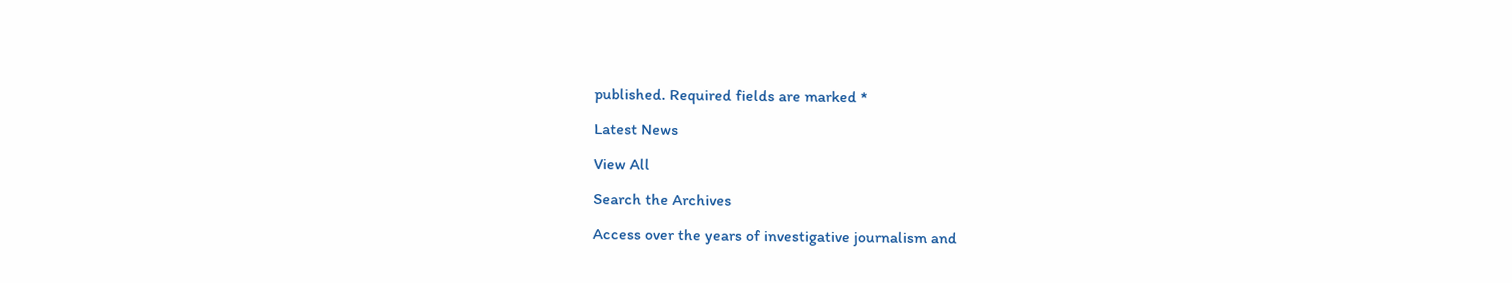published. Required fields are marked *

Latest News

View All

Search the Archives

Access over the years of investigative journalism and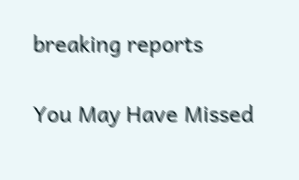breaking reports

You May Have Missed